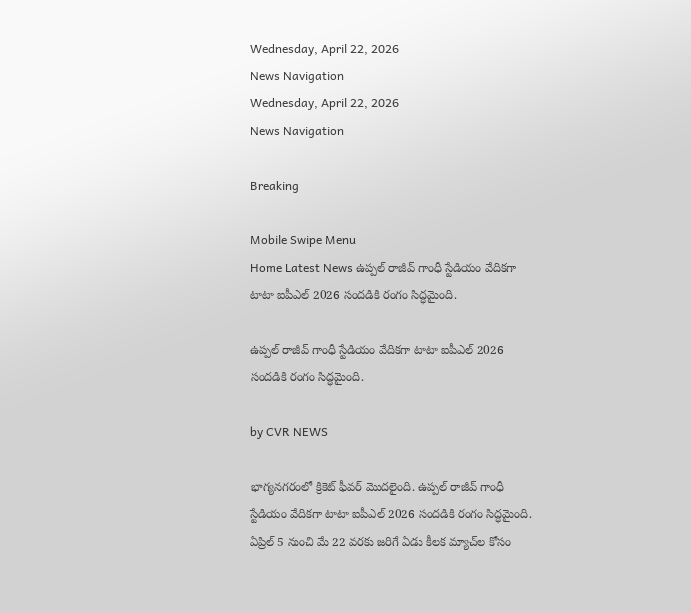Wednesday, April 22, 2026
News Navigation
Wednesday, April 22, 2026
News Navigation

Breaking

Mobile Swipe Menu
Home Latest News ఉప్పల్ రాజీవ్ గాంధీ స్టేడియం వేదికగా టాటా ఐపీఎల్ 2026 సందడికి రంగం సిద్ధమైంది.

ఉప్పల్ రాజీవ్ గాంధీ స్టేడియం వేదికగా టాటా ఐపీఎల్ 2026 సందడికి రంగం సిద్ధమైంది.

by CVR NEWS

భాగ్యనగరంలో క్రికెట్ ఫీవర్ మొదలైంది. ఉప్పల్ రాజీవ్ గాంధీ స్టేడియం వేదికగా టాటా ఐపీఎల్ 2026 సందడికి రంగం సిద్ధమైంది. ఏప్రిల్ 5 నుంచి మే 22 వరకు జరిగే ఏడు కీలక మ్యాచ్‌ల కోసం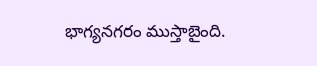భాగ్యనగరం ముస్తాబైంది.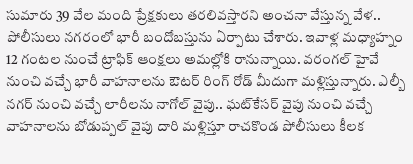సుమారు 39 వేల మంది ప్రేక్షకులు తరలివస్తారని అంచనా వేస్తున్న వేళ.. పోలీసులు నగరంలో భారీ బందోబస్తును ఏర్పాటు చేశారు. ఇవాళ్ల మధ్యాహ్నం 12 గంటల నుంచే ట్రాఫిక్ ఆంక్షలు అమల్లోకి రానున్నాయి. వరంగల్ హైవే నుంచి వచ్చే భారీ వాహనాలను ఔటర్ రింగ్ రోడ్ మీదుగా మళ్లిస్తున్నారు. ఎల్బీ నగర్ నుంచి వచ్చే లారీలను నాగోల్ వైపు.. ఘట్‌కేసర్ వైపు నుంచి వచ్చే వాహనాలను బోడుప్పల్ వైపు దారి మళ్లిస్తూ రాచకొండ పోలీసులు కీలక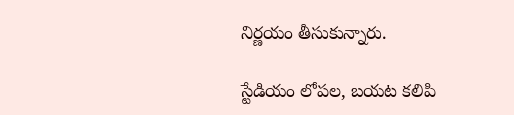నిర్ణయం తీసుకున్నారు.

స్టేడియం లోపల, బయట కలిపి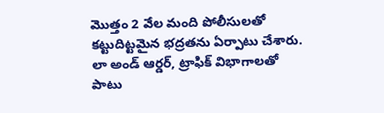మొత్తం 2 వేల మంది పోలీసులతో కట్టుదిట్టమైన భద్రతను ఏర్పాటు చేశారు. లా అండ్ ఆర్డర్, ట్రాఫిక్ విభాగాలతో పాటు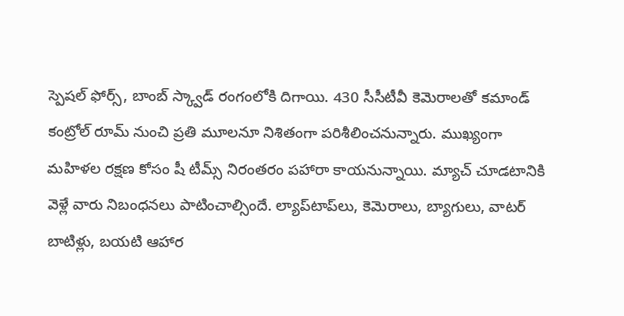స్పెషల్ ఫోర్స్, బాంబ్ స్క్వాడ్ రంగంలోకి దిగాయి. 430 సీసీటీవీ కెమెరాలతో కమాండ్ కంట్రోల్ రూమ్ నుంచి ప్రతి మూలనూ నిశితంగా పరిశీలించనున్నారు. ముఖ్యంగా మహిళల రక్షణ కోసం షీ టీమ్స్ నిరంతరం పహారా కాయనున్నాయి. మ్యాచ్ చూడటానికి వెళ్లే వారు నిబంధనలు పాటించాల్సిందే. ల్యాప్‌టాప్‌లు, కెమెరాలు, బ్యాగులు, వాటర్ బాటిళ్లు, బయటి ఆహార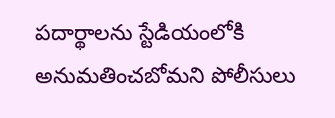పదార్థాలను స్టేడియంలోకి అనుమతించబోమని పోలీసులు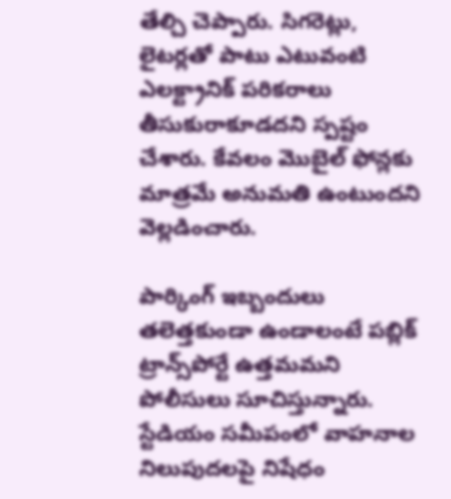తేల్చి చెప్పారు. సిగరెట్లు, లైటర్లతో పాటు ఎటువంటి ఎలక్ట్రానిక్ పరికరాలు తీసుకురాకూడదని స్పష్టం చేశారు. కేవలం మొబైల్ ఫోన్లకు మాత్రమే అనుమతి ఉంటుందని వెల్లడించారు.

పార్కింగ్ ఇబ్బందులు తలెత్తకుండా ఉండాలంటే పబ్లిక్ ట్రాన్స్‌పోర్టే ఉత్తమమని పోలీసులు సూచిస్తున్నారు. స్టేడియం సమీపంలో వాహనాల నిలుపుదలపై నిషేధం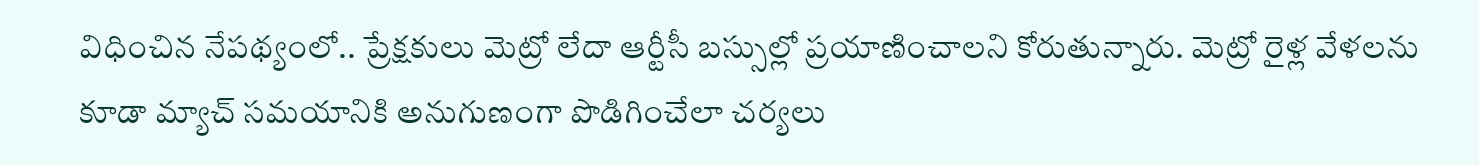విధించిన నేపథ్యంలో.. ప్రేక్షకులు మెట్రో లేదా ఆర్టీసీ బస్సుల్లో ప్రయాణించాలని కోరుతున్నారు. మెట్రో రైళ్ల వేళలను కూడా మ్యాచ్ సమయానికి అనుగుణంగా పొడిగించేలా చర్యలు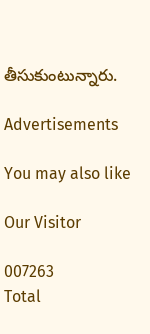తీసుకుంటున్నారు.

Advertisements

You may also like

Our Visitor

007263
Total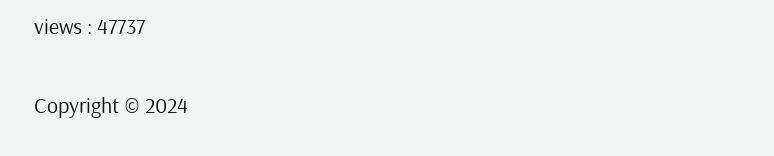views : 47737

Copyright © 2024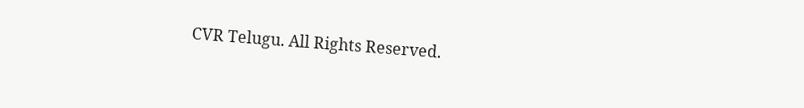CVR Telugu. All Rights Reserved.